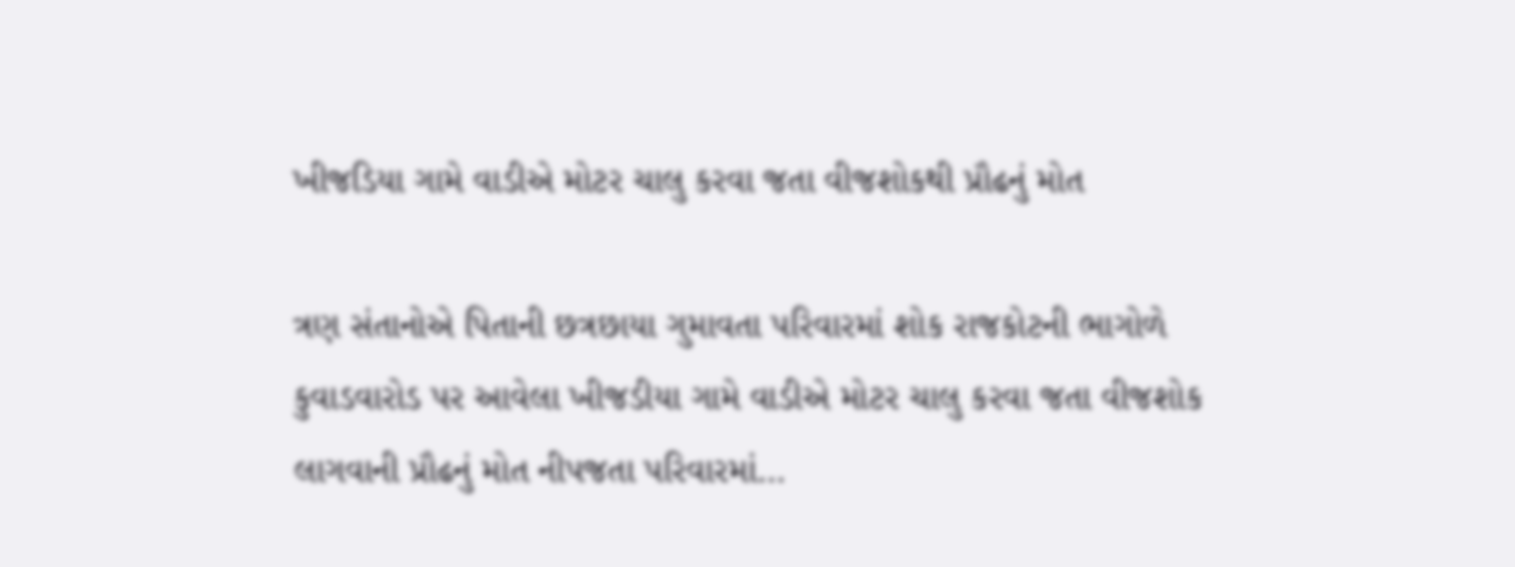ખીજડિયા ગામે વાડીએ મોટર ચાલુ કરવા જતા વીજશોકથી પ્રૌઢનું મોત

ત્રણ સંતાનોએ પિતાની છત્રછાયા ગુમાવતા પરિવારમાં શોક રાજકોટની ભાગોળે કુવાડવારોડ પર આવેલા ખીજડીયા ગામે વાડીએ મોટર ચાલુ કરવા જતા વીજશોક લાગવાની પ્રૌઢનું મોત નીપજતા પરિવારમાં…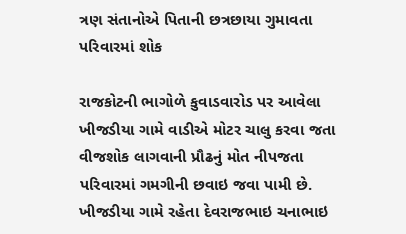ત્રણ સંતાનોએ પિતાની છત્રછાયા ગુમાવતા પરિવારમાં શોક

રાજકોટની ભાગોળે કુવાડવારોડ પર આવેલા ખીજડીયા ગામે વાડીએ મોટર ચાલુ કરવા જતા વીજશોક લાગવાની પ્રૌઢનું મોત નીપજતા પરિવારમાં ગમગીની છવાઇ જવા પામી છે. ખીજડીયા ગામે રહેતા દેવરાજભાઇ ચનાભાઇ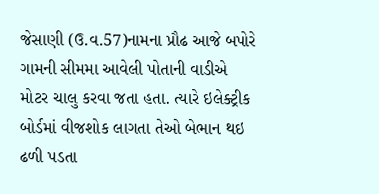જેસાણી (ઉ.વ.57)નામના પ્રૌઢ આજે બપોરે ગામની સીમમા આવેલી પોતાની વાડીએ મોટર ચાલુ કરવા જતા હતા. ત્યારે ઇલેક્ટ્રીક બોર્ડમાં વીજશોક લાગતા તેઓ બેભાન થઇ ઢળી પડતા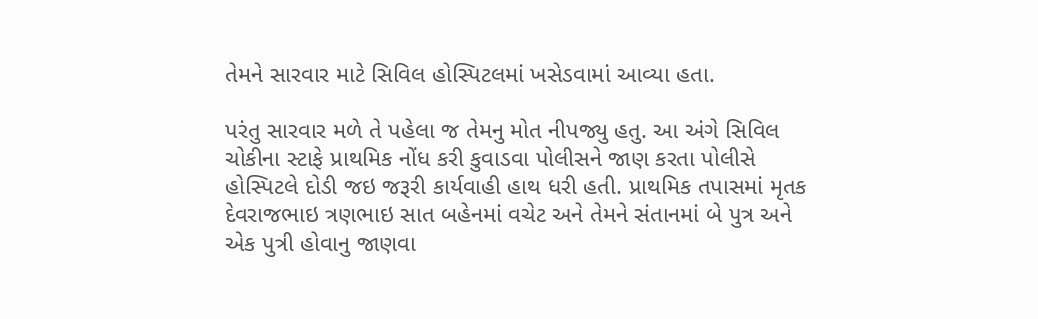તેમને સારવાર માટે સિવિલ હોસ્પિટલમાં ખસેડવામાં આવ્યા હતા.

પરંતુ સારવાર મળે તે પહેલા જ તેમનુ મોત નીપજ્યુ હતુ. આ અંગે સિવિલ ચોકીના સ્ટાફે પ્રાથમિક નોંધ કરી કુવાડવા પોલીસને જાણ કરતા પોલીસે હોસ્પિટલે દોડી જઇ જરૂરી કાર્યવાહી હાથ ધરી હતી. પ્રાથમિક તપાસમાં મૃતક દેવરાજભાઇ ત્રણભાઇ સાત બહેનમાં વચેટ અને તેમને સંતાનમાં બે પુત્ર અને એક પુત્રી હોવાનુ જાણવા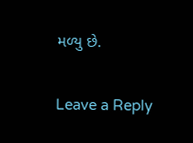મળ્યુ છે.

Leave a Reply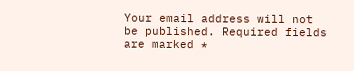Your email address will not be published. Required fields are marked *